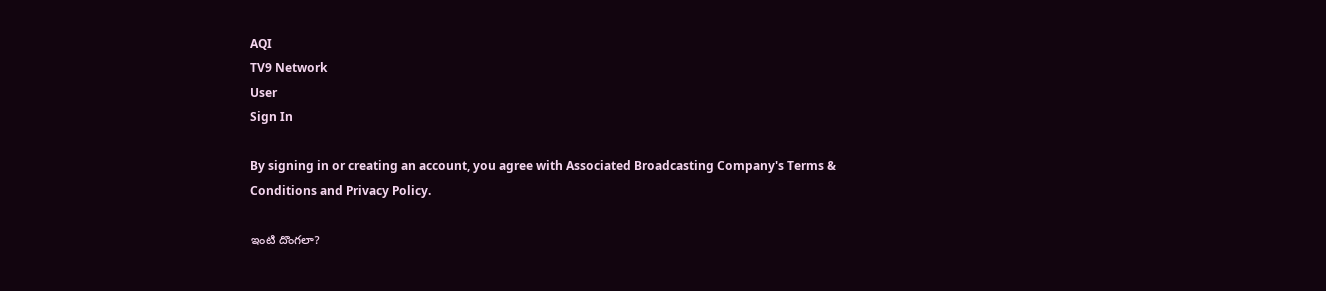AQI
TV9 Network
User
Sign In

By signing in or creating an account, you agree with Associated Broadcasting Company's Terms & Conditions and Privacy Policy.

ఇంటి దొంగలా?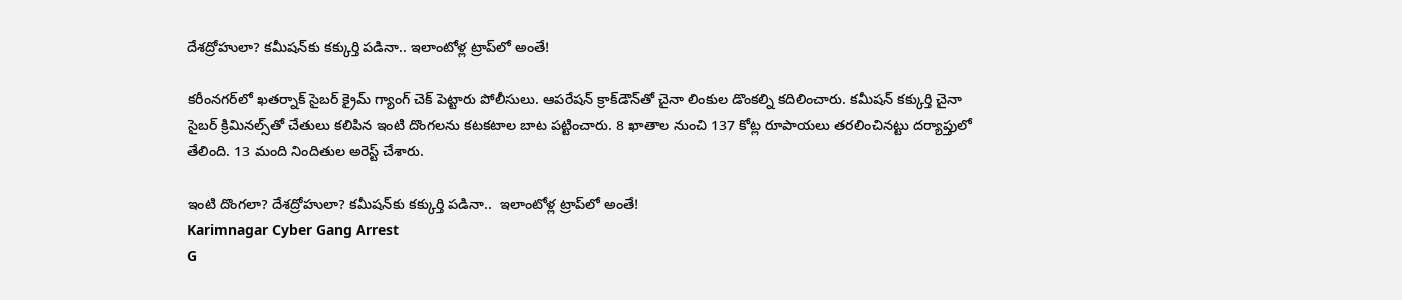దేశద్రోహులా? కమీషన్‌కు కక్కుర్తి పడినా.. ఇలాంటోళ్ల ట్రాప్‌లో అంతే!

కరీంనగర్‌లో ఖతర్నాక్‌ సైబర్‌ క్రైమ్‌ గ్యాంగ్‌ చెక్‌ పెట్టారు పోలీసులు. ఆపరేషన్‌ క్రాక్‌డౌన్‌తో చైనా లింకుల డొంకల్ని కదిలించారు. కమీషన్‌ కక్కుర్తి చైనా సైబర్ క్రిమినల్స్‌తో చేతులు కలిపిన ఇంటి దొంగలను కటకటాల బాట పట్టించారు. 8 ఖాతాల నుంచి 137 కోట్ల రూపాయలు తరలించినట్టు దర్యాప్తులో తేలింది. 13 మంది నిందితుల అరెస్ట్‌ చేశారు.

ఇంటి దొంగలా? దేశద్రోహులా? కమీషన్‌కు కక్కుర్తి పడినా..  ఇలాంటోళ్ల ట్రాప్‌లో అంతే!
Karimnagar Cyber Gang Arrest
G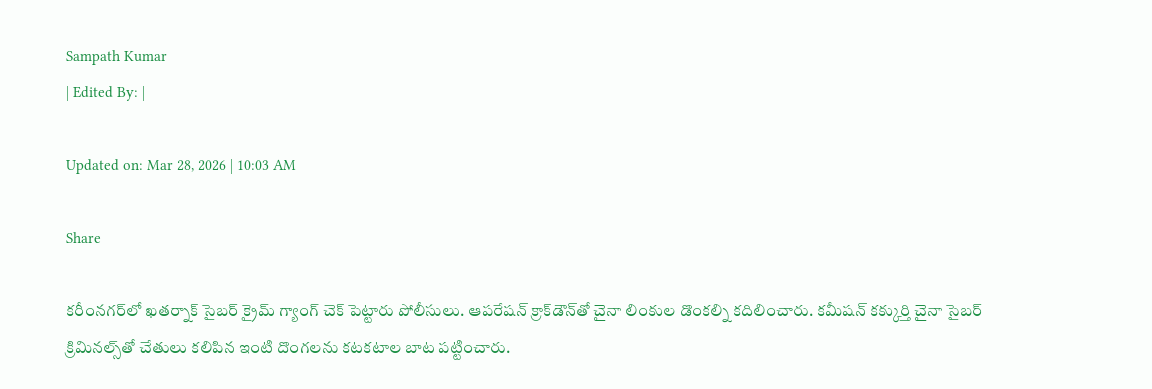Sampath Kumar
| Edited By: |

Updated on: Mar 28, 2026 | 10:03 AM

Share

కరీంనగర్‌లో ఖతర్నాక్‌ సైబర్‌ క్రైమ్‌ గ్యాంగ్‌ చెక్‌ పెట్టారు పోలీసులు. ఆపరేషన్‌ క్రాక్‌డౌన్‌తో చైనా లింకుల డొంకల్ని కదిలించారు. కమీషన్‌ కక్కుర్తి చైనా సైబర్ క్రిమినల్స్‌తో చేతులు కలిపిన ఇంటి దొంగలను కటకటాల బాట పట్టించారు.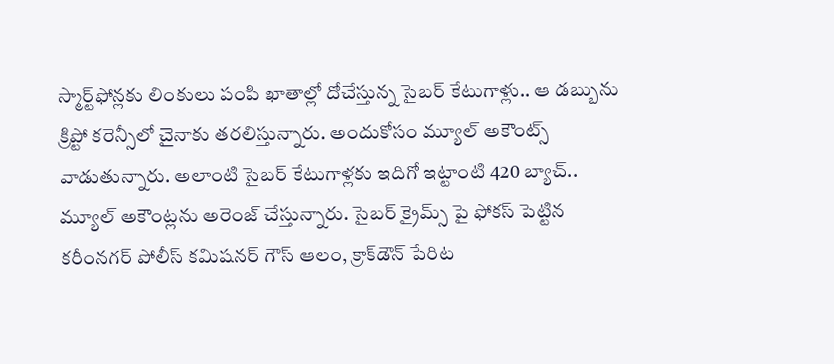స్మార్ట్‌ఫోన్లకు లింకులు పంపి ఖాతాల్లో దోచేస్తున్న సైబర్‌ కేటుగాళ్లు.. ఆ డబ్బును క్రిప్టో కరెన్సీలో చైనాకు తరలిస్తున్నారు. అందుకోసం మ్యూల్ అకౌంట్స్ వాడుతున్నారు. అలాంటి సైబర్‌ కేటుగాళ్లకు ఇదిగో ఇట్టాంటి 420 బ్యాచ్‌.. మ్యూల్‌ అకౌంట్లను అరెంజ్‌ చేస్తున్నారు. సైబర్‌ క్రైమ్స్‌ పై ఫోకస్‌ పెట్టిన కరీంనగర్‌ పోలీస్ కమిషనర్ గౌస్‌ ఆలం, క్రాక్‌డౌన్‌ పేరిట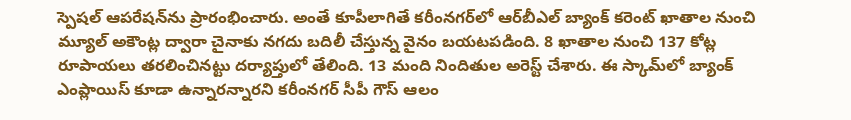స్పెషల్‌ ఆపరేషన్‌ను ప్రారంభించారు. అంతే కూపీలాగితే కరీంనగర్‌లో ఆర్‌బీఎల్‌ బ్యాంక్‌ కరెంట్‌ ఖాతాల నుంచి మ్యూల్‌ అకౌంట్ల ద్వారా చైనాకు నగదు బదిలీ చేస్తున్న వైనం బయటపడింది. 8 ఖాతాల నుంచి 137 కోట్ల రూపాయలు తరలించినట్టు దర్యాప్తులో తేలింది. 13 మంది నిందితుల అరెస్ట్‌ చేశారు. ఈ స్కామ్‌లో బ్యాంక్‌ ఎంప్లాయిస్‌ కూడా ఉన్నారన్నారని కరీంనగర్‌ సీపీ గౌస్‌ ఆలం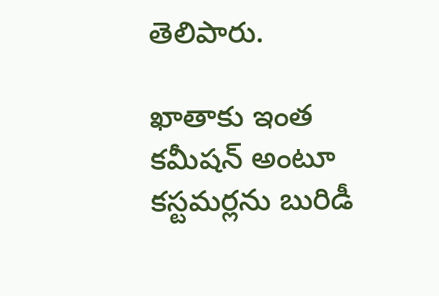తెలిపారు.

ఖాతాకు ఇంత కమీషన్‌ అంటూ కస్టమర్లను బురిడీ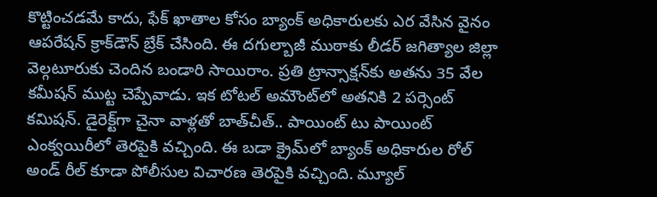కొట్టించడమే కాదు, ఫేక్‌ ఖాతాల కోసం బ్యాంక్‌ అధికారులకు ఎర వేసిన వైనం ఆపరేషన్‌ క్రాక్‌డౌన్‌ బ్రేక్‌ చేసింది. ఈ దగుల్బాజీ ముఠాకు లీడర్‌ జగిత్యాల జిల్లా వెల్గటూరుకు చెందిన బండారి సాయిరాం. ప్రతి ట్రాన్సాక్షన్‌కు అతను 35 వేల కమీషన్‌ ముట్ట చెప్పేవాడు. ఇక టోటల్‌ అమౌంట్‌లో అతనికి 2 పర్సెంట్‌ కమిషన్‌. డైరెక్ట్‌గా చైనా వాళ్లతో బాత్‌చీత్‌.. పాయింట్‌ టు పాయింట్‌ ఎంక్వయిరీలో తెరపైకి వచ్చింది. ఈ బడా క్రైమ్‌లో బ్యాంక్‌ అధికారుల రోల్‌ అండ్‌ రీల్‌ కూడా పోలీసుల విచారణ తెరపైకి వచ్చింది. మ్యూల్‌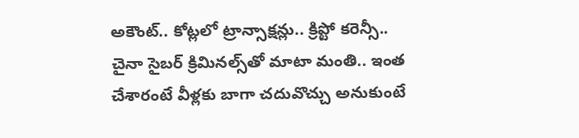అకౌంట్‌.. కోట్లలో ట్రాన్సాక్షన్లు.. క్రిప్టో కరెన్సీ.. చైనా సైబర్‌ క్రిమినల్స్‌తో మాటా మంతి.. ఇంత చేశారంటే వీళ్లకు బాగా చదువొచ్చు అనుకుంటే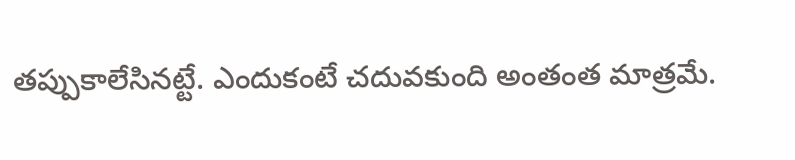తప్పుకాలేసినట్టే. ఎందుకంటే చదువకుంది అంతంత మాత్రమే.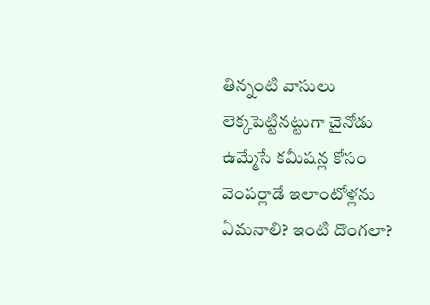తిన్నంటి వాసులు లెక్కపెట్టినట్టుగా చైనోడు ఉమ్మేసే కమీషన్ల కోసం వెంపర్లాడే ఇలాంటోళ్లను ఏమనాలి? ఇంటి దొంగలా?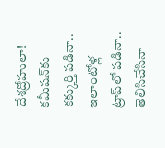దేశద్రోహులా! కమీషన్‌కు కక్కుర్తి పడినా.. ఇలాంటోళ్ల ట్రాప్‌లో పడినా.. తెలిసిచేసినా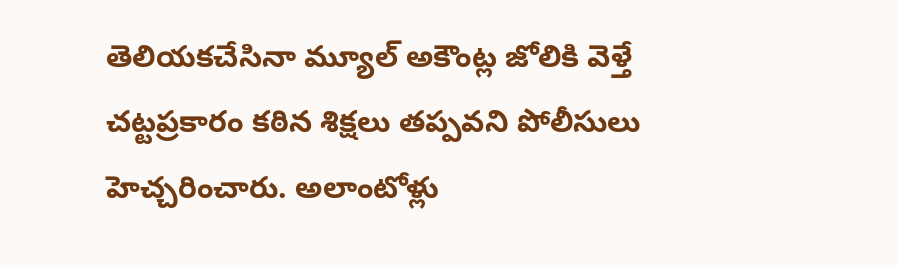తెలియకచేసినా మ్యూల్‌ అకౌంట్ల జోలికి వెళ్తే చట్టప్రకారం కఠిన శిక్షలు తప్పవని పోలీసులు హెచ్చరించారు. అలాంటోళ్లు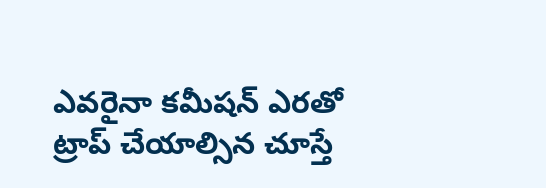ఎవరైనా కమీషన్‌ ఎరతో ట్రాప్‌ చేయాల్సిన చూస్తే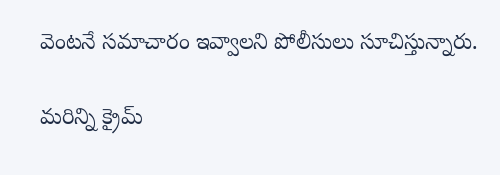వెంటనే సమాచారం ఇవ్వాలని పోలీసులు సూచిస్తున్నారు.

మరిన్ని క్రైమ్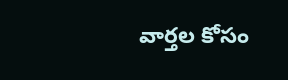వార్తల కోసం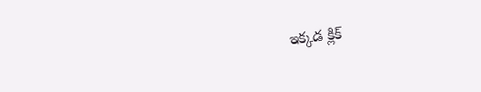ఇక్కడ క్లిక్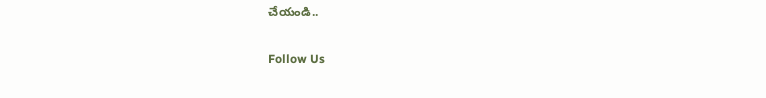చేయండి..

Follow Us